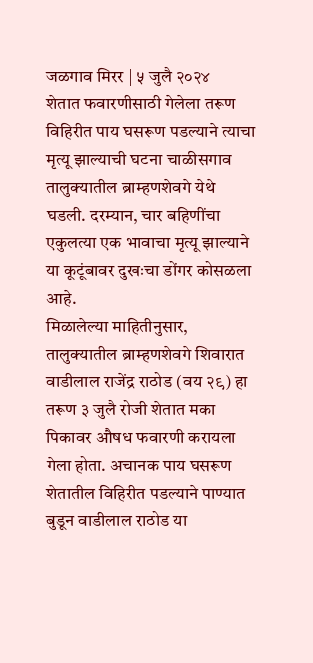जळगाव मिरर | ५ जुलै २०२४
शेतात फवारणीसाठी गेलेला तरूण विहिरीत पाय घसरूण पडल्याने त्याचा मृत्यू झाल्याची घटना चाळीसगाव तालुक्यातील ब्राम्हणशेवगे येथे घडली. दरम्यान, चार बहिणींचा एकुलत्या एक भावाचा मृत्यू झाल्याने या कूटूंबावर दुखःचा डोंगर कोसळला आहे.
मिळालेल्या माहितीनुसार, तालुक्यातील ब्राम्हणशेवगे शिवारात वाडीलाल राजेंद्र राठोड (वय २९) हा तरूण ३ जुलै रोजी शेतात मका पिकावर औषध फवारणी करायला गेला होता. अचानक पाय घसरूण शेतातील विहिरीत पडल्याने पाण्यात बुडून वाडीलाल राठोड या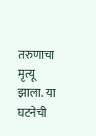तरुणाचा मृत्यू झाला. या घटनेची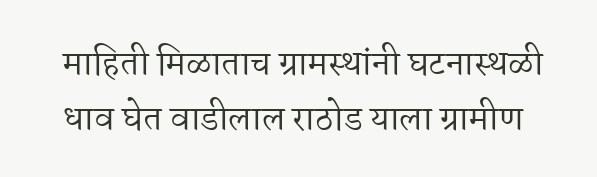माहिती मिळाताच ग्रामस्थांनी घटनास्थळी धाव घेत वाडीलाल राठोड याला ग्रामीण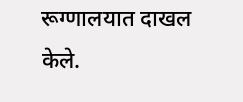रूग्णालयात दाखल केले.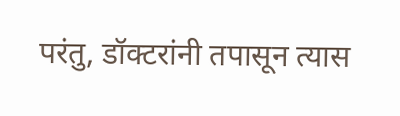परंतु, डॉक्टरांनी तपासून त्यास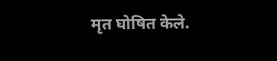मृत घोषित केले.